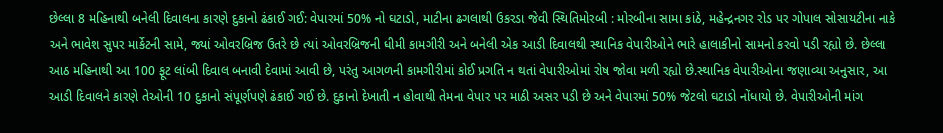છેલ્લા 8 મહિનાથી બનેલી દિવાલના કારણે દુકાનો ઢંકાઈ ગઈ: વેપારમાં 50% નો ઘટાડો, માટીના ઢગલાથી ઉકરડા જેવી સ્થિતિમોરબી : મોરબીના સામા કાંઠે, મહેન્દ્રનગર રોડ પર ગોપાલ સોસાયટીના નાકે અને ભાવેશ સુપર માર્કેટની સામે, જ્યાં ઓવરબ્રિજ ઉતરે છે ત્યાં ઓવરબ્રિજની ધીમી કામગીરી અને બનેલી એક આડી દિવાલથી સ્થાનિક વેપારીઓને ભારે હાલાકીનો સામનો કરવો પડી રહ્યો છે. છેલ્લા આઠ મહિનાથી આ 100 ફૂટ લાંબી દિવાલ બનાવી દેવામાં આવી છે, પરંતુ આગળની કામગીરીમાં કોઈ પ્રગતિ ન થતાં વેપારીઓમાં રોષ જોવા મળી રહ્યો છે.સ્થાનિક વેપારીઓના જણાવ્યા અનુસાર, આ આડી દિવાલને કારણે તેઓની 10 દુકાનો સંપૂર્ણપણે ઢંકાઈ ગઈ છે. દુકાનો દેખાતી ન હોવાથી તેમના વેપાર પર માઠી અસર પડી છે અને વેપારમાં 50% જેટલો ઘટાડો નોંધાયો છે. વેપારીઓની માંગ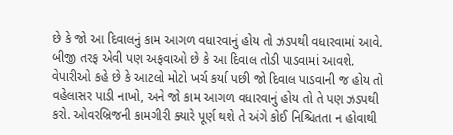છે કે જો આ દિવાલનું કામ આગળ વધારવાનું હોય તો ઝડપથી વધારવામાં આવે. બીજી તરફ એવી પણ અફવાઓ છે કે આ દિવાલ તોડી પાડવામાં આવશે. વેપારીઓ કહે છે કે આટલો મોટો ખર્ચ કર્યા પછી જો દિવાલ પાડવાની જ હોય તો વહેલાસર પાડી નાખો, અને જો કામ આગળ વધારવાનું હોય તો તે પણ ઝડપથી કરો. ઓવરબ્રિજની કામગીરી ક્યારે પૂર્ણ થશે તે અંગે કોઈ નિશ્ચિતતા ન હોવાથી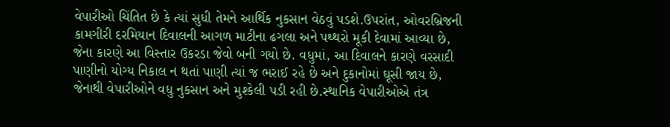વેપારીઓ ચિંતિત છે કે ત્યાં સુધી તેમને આર્થિક નુકસાન વેઠવું પડશે.ઉપરાંત, ઓવરબ્રિજની કામગીરી દરમિયાન દિવાલની આગળ માટીના ઢગલા અને પથ્થરો મૂકી દેવામાં આવ્યા છે, જેના કારણે આ વિસ્તાર ઉકરડા જેવો બની ગયો છે. વધુમાં, આ દિવાલને કારણે વરસાદી પાણીનો યોગ્ય નિકાલ ન થતાં પાણી ત્યાં જ ભરાઈ રહે છે અને દુકાનોમાં ઘૂસી જાય છે, જેનાથી વેપારીઓને વધુ નુકસાન અને મુશ્કેલી પડી રહી છે.સ્થાનિક વેપારીઓએ તંત્ર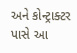અને કોન્ટ્રાક્ટર પાસે આ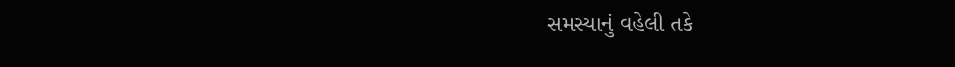સમસ્યાનું વહેલી તકે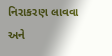નિરાકરણ લાવવા અને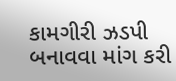કામગીરી ઝડપી બનાવવા માંગ કરી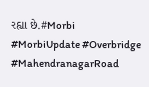રહ્યા છે.#Morbi #MorbiUpdate #Overbridge #MahendranagarRoad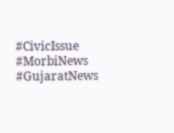#CivicIssue #MorbiNews #GujaratNews